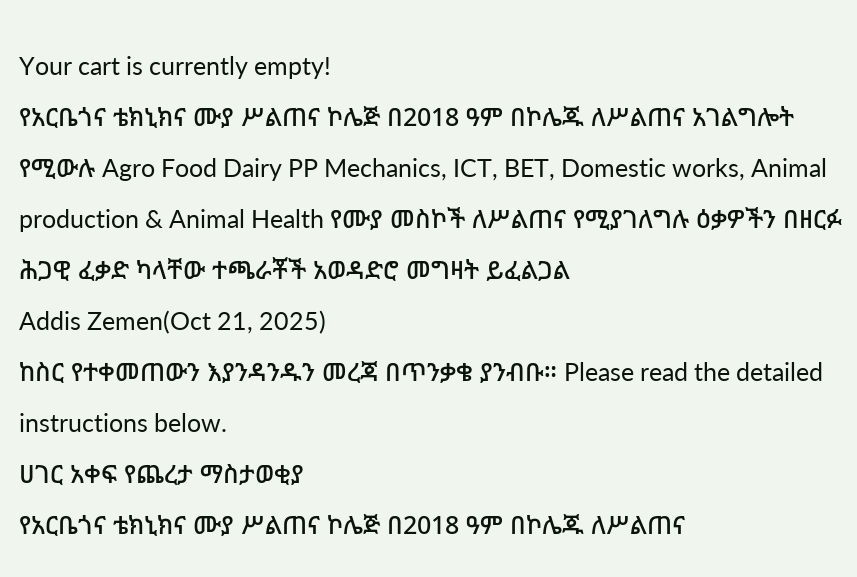Your cart is currently empty!
የአርቤጎና ቴክኒክና ሙያ ሥልጠና ኮሌጅ በ2018 ዓም በኮሌጁ ለሥልጠና አገልግሎት የሚውሉ Agro Food Dairy PP Mechanics, ICT, BET, Domestic works, Animal production & Animal Health የሙያ መስኮች ለሥልጠና የሚያገለግሉ ዕቃዎችን በዘርፉ ሕጋዊ ፈቃድ ካላቸው ተጫራቾች አወዳድሮ መግዛት ይፈልጋል
Addis Zemen(Oct 21, 2025)
ከስር የተቀመጠውን እያንዳንዱን መረጃ በጥንቃቄ ያንብቡ። Please read the detailed instructions below.
ሀገር አቀፍ የጨረታ ማስታወቂያ
የአርቤጎና ቴክኒክና ሙያ ሥልጠና ኮሌጅ በ2018 ዓም በኮሌጁ ለሥልጠና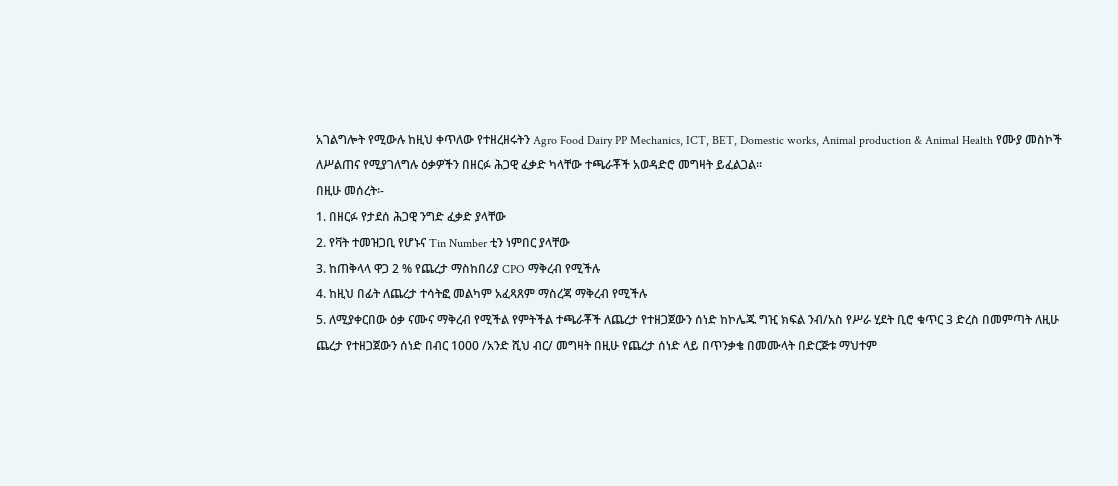አገልግሎት የሚውሉ ከዚህ ቀጥለው የተዘረዘሩትን Agro Food Dairy PP Mechanics, ICT, BET, Domestic works, Animal production & Animal Health የሙያ መስኮች ለሥልጠና የሚያገለግሉ ዕቃዎችን በዘርፉ ሕጋዊ ፈቃድ ካላቸው ተጫራቾች አወዳድሮ መግዛት ይፈልጋል።
በዚሁ መሰረት፡-
1. በዘርፉ የታደሰ ሕጋዊ ንግድ ፈቃድ ያላቸው
2. የቫት ተመዝጋቢ የሆኑና Tin Number ቲን ነምበር ያላቸው
3. ከጠቅላላ ዋጋ 2 % የጨረታ ማስከበሪያ CPO ማቅረብ የሚችሉ
4. ከዚህ በፊት ለጨረታ ተሳትፎ መልካም አፈጻጸም ማስረጃ ማቅረብ የሚችሉ
5. ለሚያቀርበው ዕቃ ናሙና ማቅረብ የሚችል የምትችል ተጫራቾች ለጨረታ የተዘጋጀውን ሰነድ ከኮሌጁ ግዢ ክፍል ንብ/አስ የሥራ ሂደት ቢሮ ቁጥር 3 ድረስ በመምጣት ለዚሁ ጨረታ የተዘጋጀውን ሰነድ በብር 1000 /አንድ ሺህ ብር/ መግዛት በዚሁ የጨረታ ሰነድ ላይ በጥንቃቄ በመሙላት በድርጅቱ ማህተም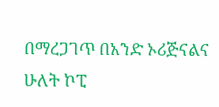በማረጋገጥ በአንድ ኦሪጅናልና ሁለት ኮፒ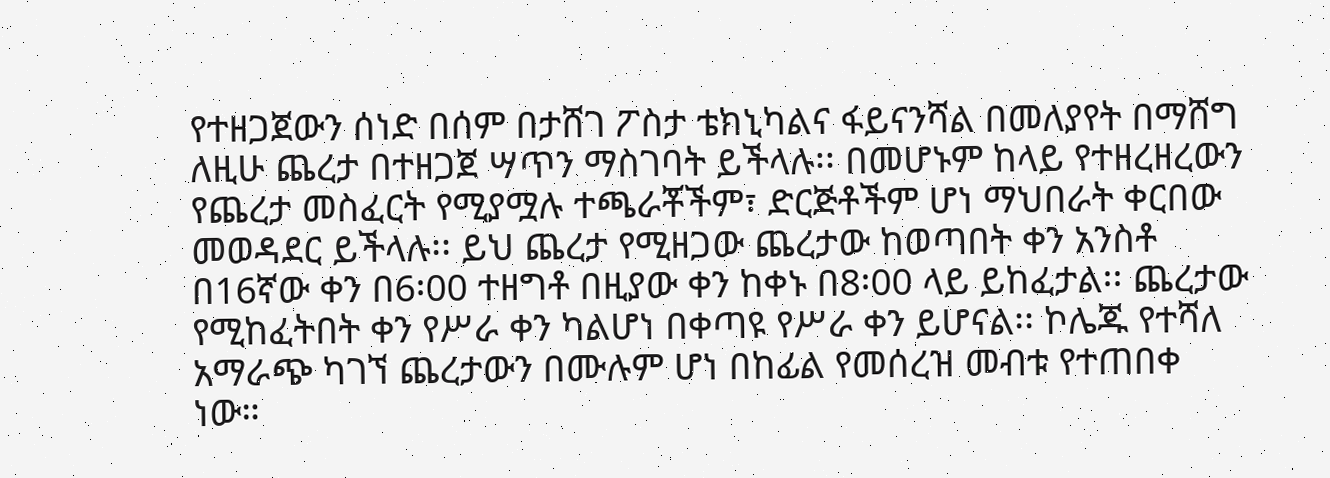የተዘጋጀውን ሰነድ በሰም በታሸገ ፖስታ ቴክኒካልና ፋይናንሻል በመለያየት በማሸግ ለዚሁ ጨረታ በተዘጋጀ ሣጥን ማስገባት ይችላሉ፡፡ በመሆኑም ከላይ የተዘረዘረውን የጨረታ መስፈርት የሚያሟሉ ተጫራቾችም፣ ድርጅቶችም ሆነ ማህበራት ቀርበው መወዳደር ይችላሉ፡፡ ይህ ጨረታ የሚዘጋው ጨረታው ከወጣበት ቀን አንስቶ በ16ኛው ቀን በ6፡00 ተዘግቶ በዚያው ቀን ከቀኑ በ8፡00 ላይ ይከፈታል፡፡ ጨረታው የሚከፈትበት ቀን የሥራ ቀን ካልሆነ በቀጣዩ የሥራ ቀን ይሆናል፡፡ ኮሌጁ የተሻለ አማራጭ ካገኘ ጨረታውን በሙሉም ሆነ በከፊል የመሰረዝ መብቱ የተጠበቀ ነው።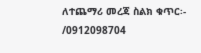ለተጨማሪ መረጃ ስልክ ቁጥር፡-
/0912098704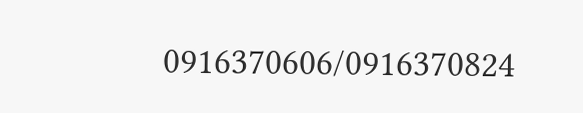0916370606/0916370824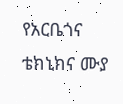የአርቤጎና ቴክኒክና ሙያ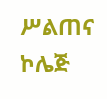ሥልጠና ኮሌጅ